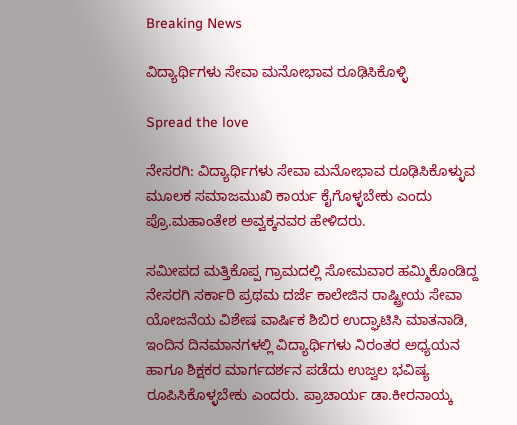Breaking News

ವಿದ್ಯಾರ್ಥಿಗಳು ಸೇವಾ ಮನೋಭಾವ ರೂಢಿಸಿಕೊಳ್ಳಿ

Spread the love

ನೇಸರಗಿ: ವಿದ್ಯಾರ್ಥಿಗಳು ಸೇವಾ ಮನೋಭಾವ ರೂಢಿಸಿಕೊಳ್ಳುವ ಮೂಲಕ ಸಮಾಜಮುಖಿ ಕಾರ್ಯ ಕೈಗೊಳ್ಳಬೇಕು ಎಂದು ಪ್ರೊ.ಮಹಾಂತೇಶ ಅವ್ವಕ್ಕನವರ ಹೇಳಿದರು.

ಸಮೀಪದ ಮತ್ತಿಕೊಪ್ಪ ಗ್ರಾಮದಲ್ಲಿ ಸೋಮವಾರ ಹಮ್ಮಿಕೊಂಡಿದ್ದ ನೇಸರಗಿ ಸರ್ಕಾರಿ ಪ್ರಥಮ ದರ್ಜೆ ಕಾಲೇಜಿನ ರಾಷ್ಟ್ರೀಯ ಸೇವಾ ಯೋಜನೆಯ ವಿಶೇಷ ವಾರ್ಷಿಕ ಶಿಬಿರ ಉದ್ಘಾಟಿಸಿ ಮಾತನಾಡಿ, ಇಂದಿನ ದಿನಮಾನಗಳಲ್ಲಿ ವಿದ್ಯಾರ್ಥಿಗಳು ನಿರಂತರ ಅಧ್ಯಯನ ಹಾಗೂ ಶಿಕ್ಷಕರ ಮಾರ್ಗದರ್ಶನ ಪಡೆದು ಉಜ್ವಲ ಭವಿಷ್ಯ ರೂಪಿಸಿಕೊಳ್ಳಬೇಕು ಎಂದರು. ಪ್ರಾಚಾರ್ಯ ಡಾ.ಕೀರನಾಯ್ಕ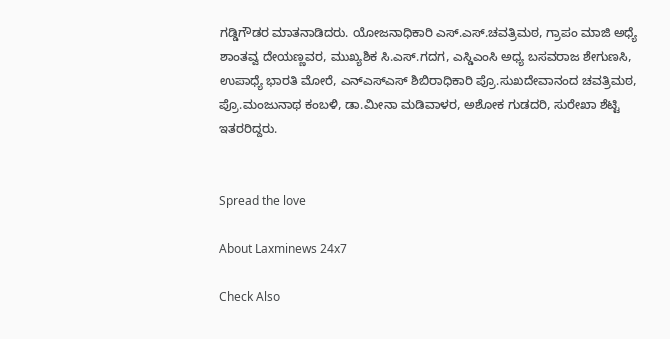ಗಡ್ಡಿಗೌಡರ ಮಾತನಾಡಿದರು. ಯೋಜನಾಧಿಕಾರಿ ಎಸ್.ಎಸ್.ಚವತ್ರಿಮಠ, ಗ್ರಾಪಂ ಮಾಜಿ ಅಧ್ಯೆ ಶಾಂತವ್ವ ದೇಯಣ್ಣವರ, ಮುಖ್ಯಶಿಕ ಸಿ.ಎಸ್.ಗದಗ, ಎಸ್ಡಿಎಂಸಿ ಅಧ್ಯ ಬಸವರಾಜ ಶೇಗುಣಸಿ, ಉಪಾಧ್ಯೆ ಭಾರತಿ ಮೋರೆ, ಎನ್ಎಸ್ಎಸ್ ಶಿಬಿರಾಧಿಕಾರಿ ಪ್ರೊ.ಸುಖದೇವಾನಂದ ಚವತ್ರಿಮಠ, ಪ್ರೊ.ಮಂಜುನಾಥ ಕಂಬಳಿ, ಡಾ.ಮೀನಾ ಮಡಿವಾಳರ, ಅಶೋಕ ಗುಡದರಿ, ಸುರೇಖಾ ಶೆಟ್ಟಿ ಇತರರಿದ್ದರು.


Spread the love

About Laxminews 24x7

Check Also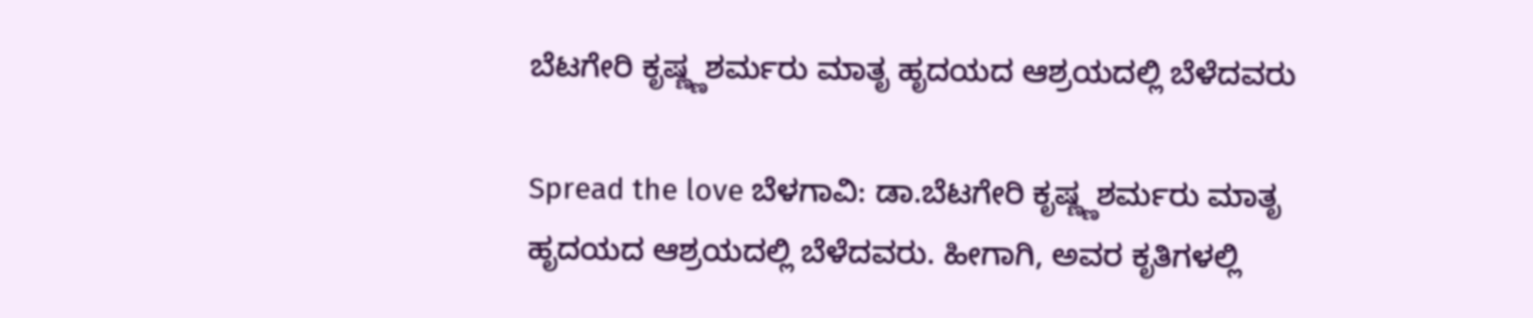ಬೆಟಗೇರಿ ಕೃಷ್ಣ್ಣಶರ್ಮರು ಮಾತೃ ಹೃದಯದ ಆಶ್ರಯದಲ್ಲಿ ಬೆಳೆದವರು

Spread the love ಬೆಳಗಾವಿ: ಡಾ.ಬೆಟಗೇರಿ ಕೃಷ್ಣ್ಣಶರ್ಮರು ಮಾತೃ ಹೃದಯದ ಆಶ್ರಯದಲ್ಲಿ ಬೆಳೆದವರು. ಹೀಗಾಗಿ, ಅವರ ಕೃತಿಗಳಲ್ಲಿ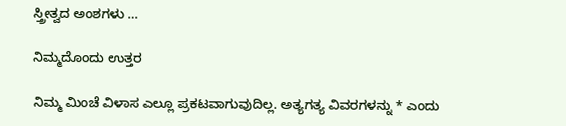ಸ್ತ್ರೀತ್ವದ ಅಂಶಗಳು …

ನಿಮ್ಮದೊಂದು ಉತ್ತರ

ನಿಮ್ಮ ಮಿಂಚೆ ವಿಳಾಸ ಎಲ್ಲೂ ಪ್ರಕಟವಾಗುವುದಿಲ್ಲ. ಅತ್ಯಗತ್ಯ ವಿವರಗಳನ್ನು * ಎಂದು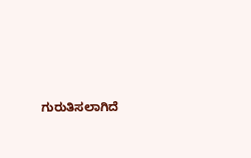ಗುರುತಿಸಲಾಗಿದೆ